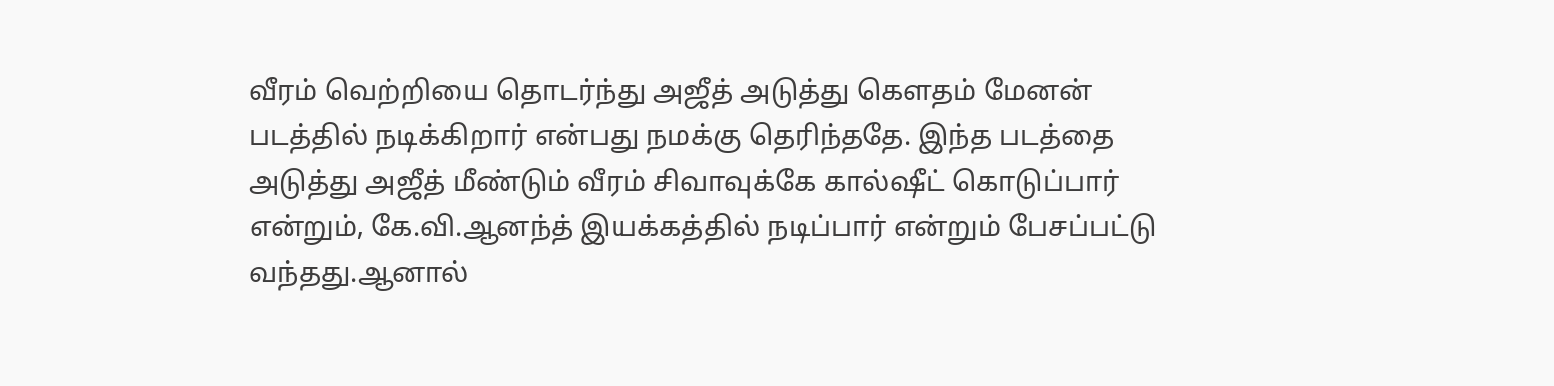வீரம் வெற்றியை தொடர்ந்து அஜீத் அடுத்து கௌதம் மேனன் படத்தில் நடிக்கிறார் என்பது நமக்கு தெரிந்ததே. இந்த படத்தை அடுத்து அஜீத் மீண்டும் வீரம் சிவாவுக்கே கால்ஷீட் கொடுப்பார் என்றும், கே.வி.ஆனந்த் இயக்கத்தில் நடிப்பார் என்றும் பேசப்பட்டு வந்தது.ஆனால்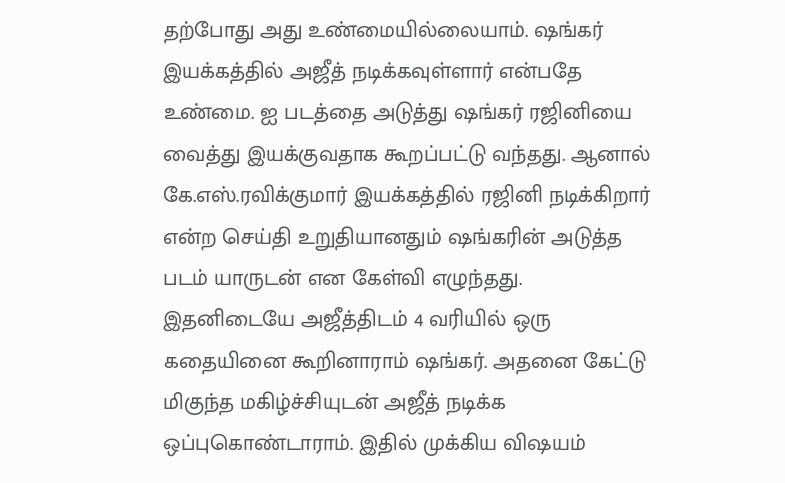தற்போது அது உண்மையில்லையாம். ஷங்கர் இயக்கத்தில் அஜீத் நடிக்கவுள்ளார் என்பதே உண்மை. ஐ படத்தை அடுத்து ஷங்கர் ரஜினியை வைத்து இயக்குவதாக கூறப்பட்டு வந்தது. ஆனால் கே.எஸ்.ரவிக்குமார் இயக்கத்தில் ரஜினி நடிக்கிறார் என்ற செய்தி உறுதியானதும் ஷங்கரின் அடுத்த படம் யாருடன் என கேள்வி எழுந்தது. இதனிடையே அஜீத்திடம் 4 வரியில் ஒரு கதையினை கூறினாராம் ஷங்கர். அதனை கேட்டு மிகுந்த மகிழ்ச்சியுடன் அஜீத் நடிக்க ஒப்புகொண்டாராம். இதில் முக்கிய விஷயம்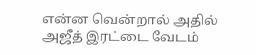என்ன வென்றால் அதில் அஜீத் இரட்டை வேடம்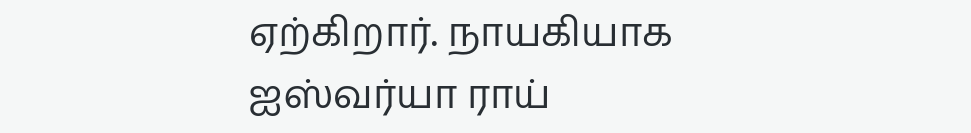ஏற்கிறார். நாயகியாக ஐஸ்வர்யா ராய்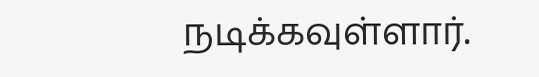நடிக்கவுள்ளார்.